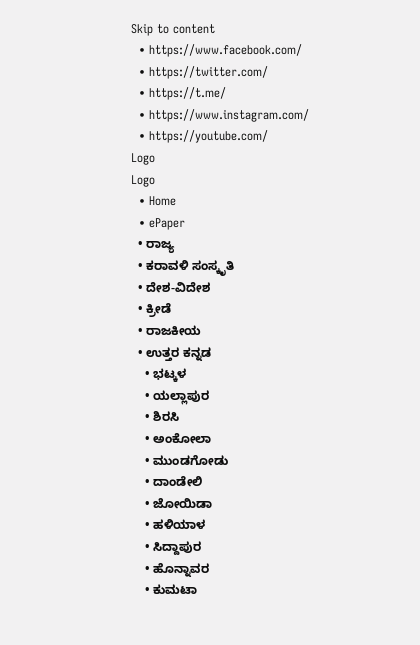Skip to content
  • https://www.facebook.com/
  • https://twitter.com/
  • https://t.me/
  • https://www.instagram.com/
  • https://youtube.com/
Logo
Logo
  • Home
  • ePaper
  • ರಾಜ್ಯ
  • ಕರಾವಳಿ ಸಂಸ್ಕೃತಿ
  • ದೇಶ-ವಿದೇಶ
  • ಕ್ರೀಡೆ
  • ರಾಜಕೀಯ
  • ಉತ್ತರ ಕನ್ನಡ
    • ಭಟ್ಕಳ
    • ಯಲ್ಲಾಪುರ
    • ಶಿರಸಿ
    • ಅಂಕೋಲಾ
    • ಮುಂಡಗೋಡು
    • ದಾಂಡೇಲಿ
    • ಜೋಯಿಡಾ
    • ಹಳಿಯಾಳ
    • ಸಿದ್ದಾಪುರ
    • ಹೊನ್ನಾವರ
    • ಕುಮಟಾ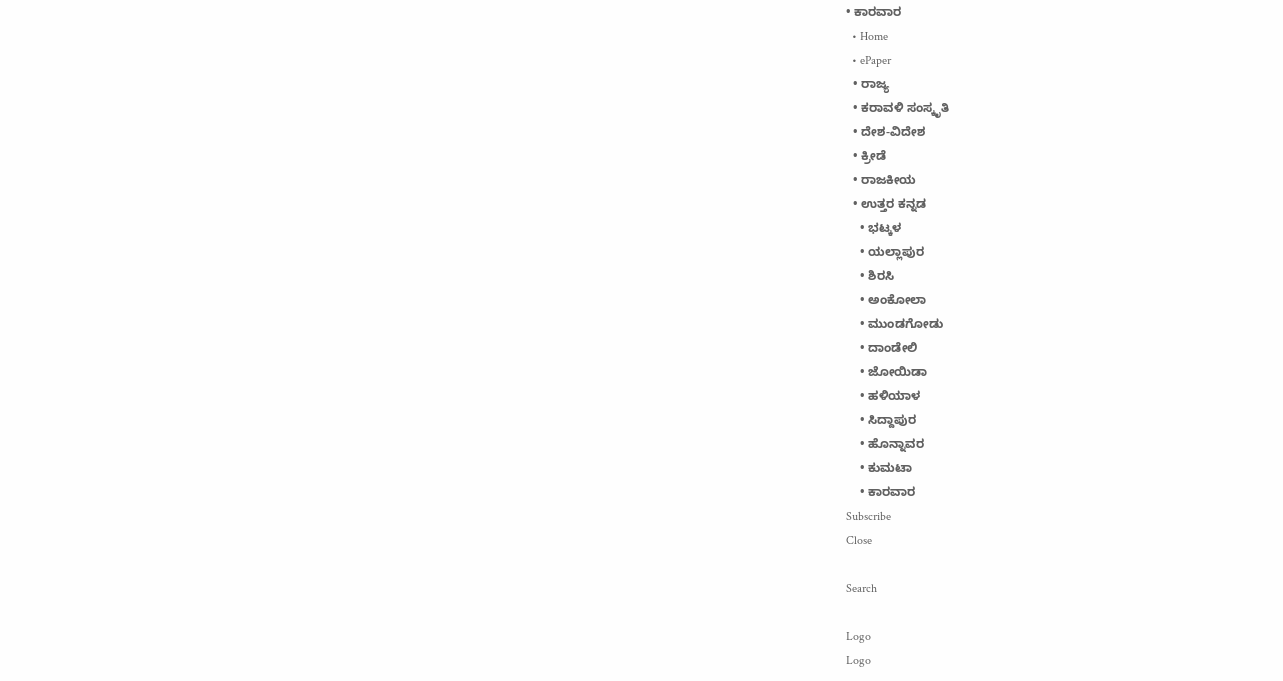• ಕಾರವಾರ
  • Home
  • ePaper
  • ರಾಜ್ಯ
  • ಕರಾವಳಿ ಸಂಸ್ಕೃತಿ
  • ದೇಶ-ವಿದೇಶ
  • ಕ್ರೀಡೆ
  • ರಾಜಕೀಯ
  • ಉತ್ತರ ಕನ್ನಡ
    • ಭಟ್ಕಳ
    • ಯಲ್ಲಾಪುರ
    • ಶಿರಸಿ
    • ಅಂಕೋಲಾ
    • ಮುಂಡಗೋಡು
    • ದಾಂಡೇಲಿ
    • ಜೋಯಿಡಾ
    • ಹಳಿಯಾಳ
    • ಸಿದ್ದಾಪುರ
    • ಹೊನ್ನಾವರ
    • ಕುಮಟಾ
    • ಕಾರವಾರ
Subscribe
Close

Search

Logo
Logo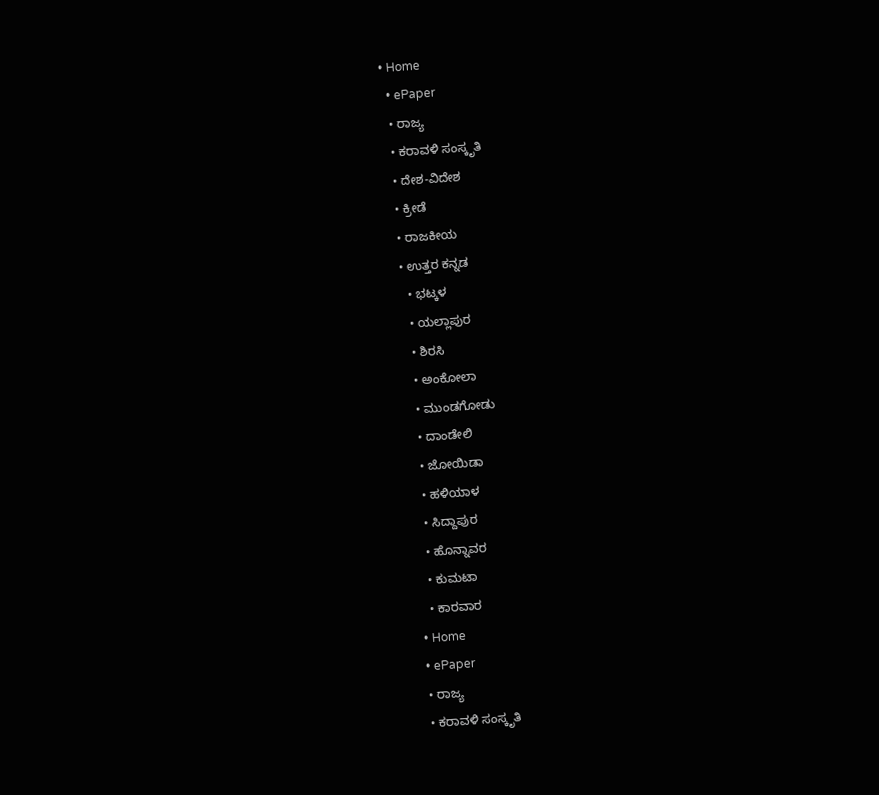• Home
  • ePaper
  • ರಾಜ್ಯ
  • ಕರಾವಳಿ ಸಂಸ್ಕೃತಿ
  • ದೇಶ-ವಿದೇಶ
  • ಕ್ರೀಡೆ
  • ರಾಜಕೀಯ
  • ಉತ್ತರ ಕನ್ನಡ
    • ಭಟ್ಕಳ
    • ಯಲ್ಲಾಪುರ
    • ಶಿರಸಿ
    • ಅಂಕೋಲಾ
    • ಮುಂಡಗೋಡು
    • ದಾಂಡೇಲಿ
    • ಜೋಯಿಡಾ
    • ಹಳಿಯಾಳ
    • ಸಿದ್ದಾಪುರ
    • ಹೊನ್ನಾವರ
    • ಕುಮಟಾ
    • ಕಾರವಾರ
  • Home
  • ePaper
  • ರಾಜ್ಯ
  • ಕರಾವಳಿ ಸಂಸ್ಕೃತಿ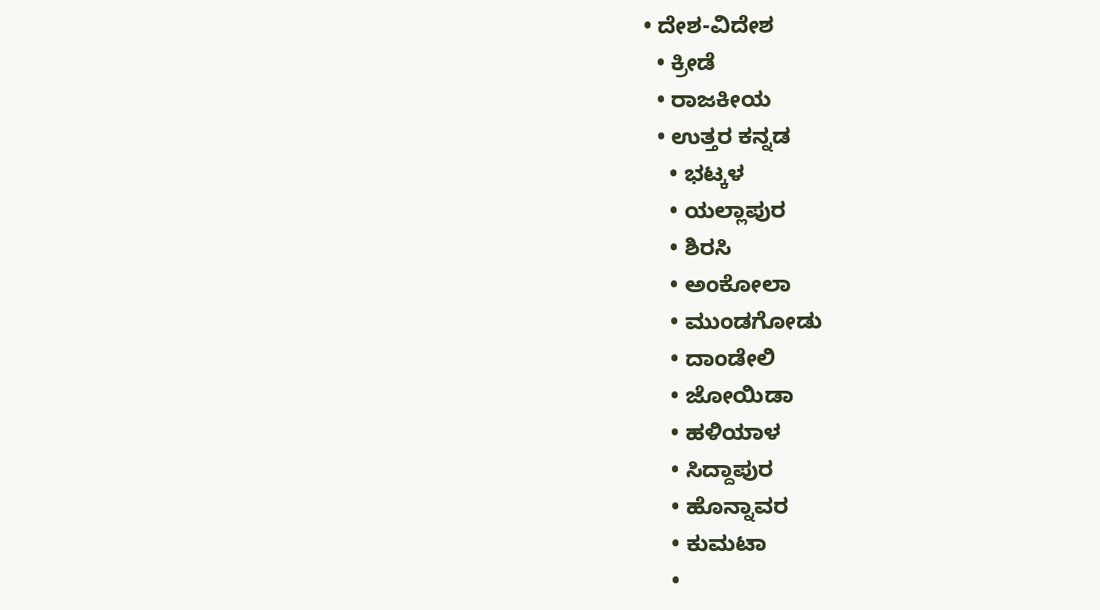• ದೇಶ-ವಿದೇಶ
  • ಕ್ರೀಡೆ
  • ರಾಜಕೀಯ
  • ಉತ್ತರ ಕನ್ನಡ
    • ಭಟ್ಕಳ
    • ಯಲ್ಲಾಪುರ
    • ಶಿರಸಿ
    • ಅಂಕೋಲಾ
    • ಮುಂಡಗೋಡು
    • ದಾಂಡೇಲಿ
    • ಜೋಯಿಡಾ
    • ಹಳಿಯಾಳ
    • ಸಿದ್ದಾಪುರ
    • ಹೊನ್ನಾವರ
    • ಕುಮಟಾ
    •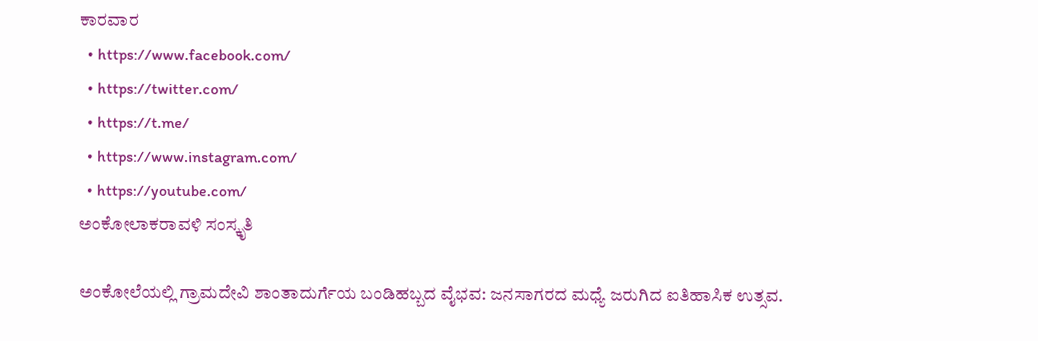ಕಾರವಾರ
  • https://www.facebook.com/
  • https://twitter.com/
  • https://t.me/
  • https://www.instagram.com/
  • https://youtube.com/
ಅಂಕೋಲಾಕರಾವಳಿ ಸಂಸ್ಕೃತಿ

ಅಂಕೋಲೆಯಲ್ಲಿ ಗ್ರಾಮದೇವಿ ಶಾಂತಾದುರ್ಗೆಯ ಬಂಡಿಹಬ್ಬದ ವೈಭವ: ಜನಸಾಗರದ ಮಧ್ಯೆ ಜರುಗಿದ ಐತಿಹಾಸಿಕ ಉತ್ಸವ.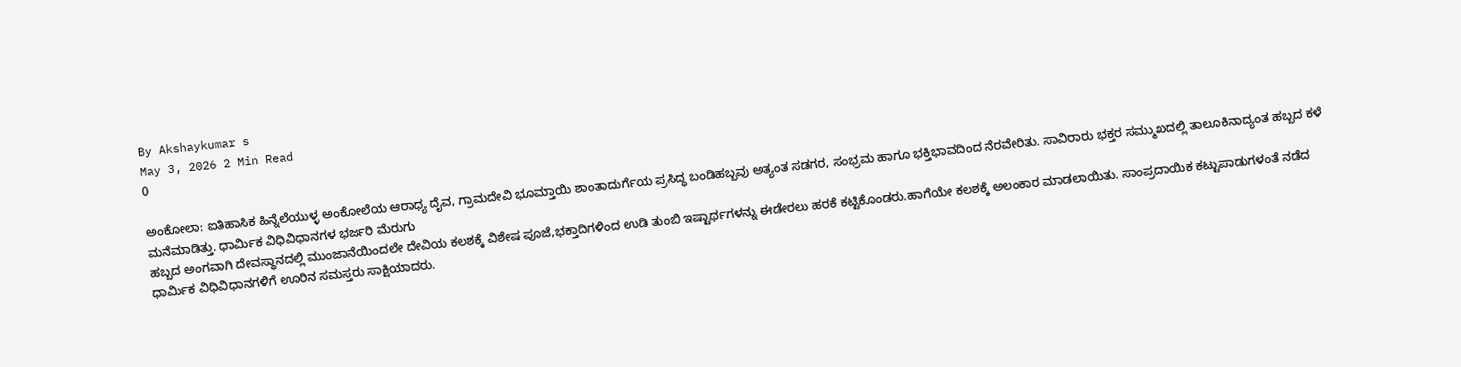By Akshaykumar s
May 3, 2026 2 Min Read
0

ಅಂಕೋಲಾ: ಐತಿಹಾಸಿಕ ಹಿನ್ನೆಲೆಯುಳ್ಳ ಅಂಕೋಲೆಯ ಆರಾಧ್ಯ ದೈವ, ಗ್ರಾಮದೇವಿ ಭೂಮ್ತಾಯಿ ಶಾಂತಾದುರ್ಗೆಯ ಪ್ರಸಿದ್ಧ ಬಂಡಿಹಬ್ಬವು ಅತ್ಯಂತ ಸಡಗರ, ಸಂಭ್ರಮ ಹಾಗೂ ಭಕ್ತಿಭಾವದಿಂದ ನೆರವೇರಿತು. ಸಾವಿರಾರು ಭಕ್ತರ ಸಮ್ಮುಖದಲ್ಲಿ ತಾಲೂಕಿನಾದ್ಯಂತ ಹಬ್ಬದ ಕಳೆ ಮನೆಮಾಡಿತ್ತು. ಧಾರ್ಮಿಕ ವಿಧಿವಿಧಾನಗಳ ಭರ್ಜರಿ ಮೆರುಗು
ಹಬ್ಬದ ಅಂಗವಾಗಿ ದೇವಸ್ಥಾನದಲ್ಲಿ ಮುಂಜಾನೆಯಿಂದಲೇ ದೇವಿಯ ಕಲಶಕ್ಕೆ ವಿಶೇಷ ಪೂಜೆ,ಭಕ್ತಾದಿಗಳಿಂದ ಉಡಿ ತುಂಬಿ ಇಷ್ಟಾರ್ಥಗಳನ್ನು ಈಡೇರಲು ಹರಕೆ ಕಟ್ಟಿಕೊಂಡರು.ಹಾಗೆಯೇ ಕಲಶಕ್ಕೆ ಅಲಂಕಾರ ಮಾಡಲಾಯಿತು. ಸಾಂಪ್ರದಾಯಿಕ ಕಟ್ಟುಪಾಡುಗಳಂತೆ ನಡೆದ ಧಾರ್ಮಿಕ ವಿಧಿವಿಧಾನಗಳಿಗೆ ಊರಿನ ಸಮಸ್ತರು ಸಾಕ್ಷಿಯಾದರು.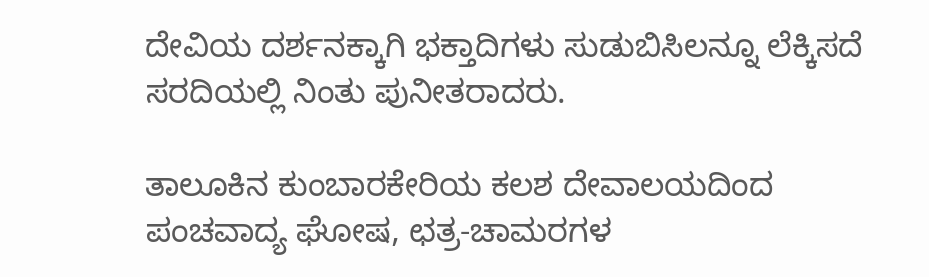ದೇವಿಯ ದರ್ಶನಕ್ಕಾಗಿ ಭಕ್ತಾದಿಗಳು ಸುಡುಬಿಸಿಲನ್ನೂ ಲೆಕ್ಕಿಸದೆ ಸರದಿಯಲ್ಲಿ ನಿಂತು ಪುನೀತರಾದರು.

ತಾಲೂಕಿನ ಕುಂಬಾರಕೇರಿಯ ಕಲಶ ದೇವಾಲಯದಿಂದ ಪಂಚವಾದ್ಯ ಘೋಷ, ಛತ್ರ-ಚಾಮರಗಳ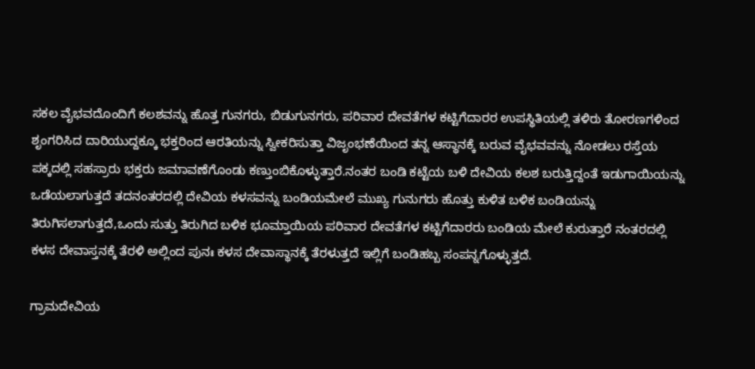ಸಕಲ ವೈಭವದೊಂದಿಗೆ ಕಲಶವನ್ನು ಹೊತ್ತ ಗುನಗರು, ಬಿಡುಗುನಗರು, ಪರಿವಾರ ದೇವತೆಗಳ ಕಟ್ಟಿಗೆದಾರರ ಉಪಸ್ಥಿತಿಯಲ್ಲಿ ತಳಿರು ತೋರಣಗಳಿಂದ ಶೃಂಗರಿಸಿದ ದಾರಿಯುದ್ದಕ್ಕೂ ಭಕ್ತರಿಂದ ಆರತಿಯನ್ನು ಸ್ವೀಕರಿಸುತ್ತಾ ವಿಜೃಂಭಣೆಯಿಂದ ತನ್ನ ಆಸ್ಥಾನಕ್ಕೆ ಬರುವ ವೈಭವವನ್ನು ನೋಡಲು ರಸ್ತೆಯ ಪಕ್ಕದಲ್ಲಿ ಸಹಸ್ರಾರು ಭಕ್ತರು ಜಮಾವಣೆಗೊಂಡು ಕಣ್ತುಂಬಿಕೊಳ್ಳುತ್ತಾರೆ.ನಂತರ ಬಂಡಿ ಕಟ್ಟೆಯ ಬಳಿ ದೇವಿಯ ಕಲಶ ಬರುತ್ತಿದ್ದಂತೆ ಇಡುಗಾಯಿಯನ್ನು ಒಡೆಯಲಾಗುತ್ತದೆ ತದನಂತರದಲ್ಲಿ ದೇವಿಯ ಕಳಸವನ್ನು ಬಂಡಿಯಮೇಲೆ ಮುಖ್ಯ ಗುನುಗರು ಹೊತ್ತು ಕುಳಿತ ಬಳಿಕ ಬಂಡಿಯನ್ನು ತಿರುಗಿಸಲಾಗುತ್ತದೆ,ಒಂದು ಸುತ್ತು ತಿರುಗಿದ ಬಳಿಕ ಭೂಮ್ತಾಯಿಯ ಪರಿವಾರ ದೇವತೆಗಳ ಕಟ್ಟಿಗೆದಾರರು ಬಂಡಿಯ ಮೇಲೆ ಕುರುತ್ತಾರೆ ನಂತರದಲ್ಲಿ ಕಳಸ ದೇವಾಸ್ತನಕ್ಕೆ ತೆರಳಿ ಅಲ್ಲಿಂದ ಪುನಃ ಕಳಸ ದೇವಾಸ್ಥಾನಕ್ಕೆ ತೆರಳುತ್ತದೆ ಇಲ್ಲಿಗೆ ಬಂಡಿಹಬ್ಬ ಸಂಪನ್ನಗೊಳ್ಳುತ್ತದೆ.

ಗ್ರಾಮದೇವಿಯ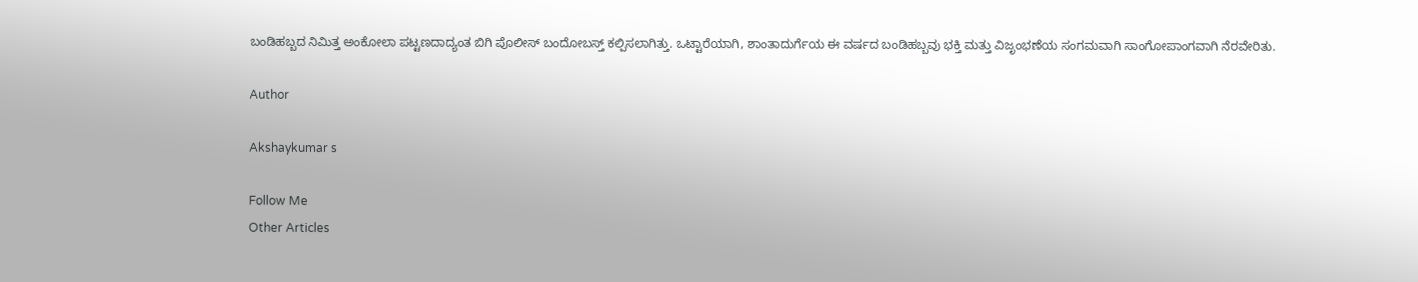ಬಂಡಿಹಬ್ಬದ ನಿಮಿತ್ತ ಅಂಕೋಲಾ ಪಟ್ಟಣದಾದ್ಯಂತ ಬಿಗಿ ಪೊಲೀಸ್ ಬಂದೋಬಸ್ತ್ ಕಲ್ಪಿಸಲಾಗಿತ್ತು. ಒಟ್ಟಾರೆಯಾಗಿ, ಶಾಂತಾದುರ್ಗೆಯ ಈ ವರ್ಷದ ಬಂಡಿಹಬ್ಬವು ಭಕ್ತಿ ಮತ್ತು ವಿಜೃಂಭಣೆಯ ಸಂಗಮವಾಗಿ ಸಾಂಗೋಪಾಂಗವಾಗಿ ನೆರವೇರಿತು.

Author

Akshaykumar s

Follow Me
Other Articles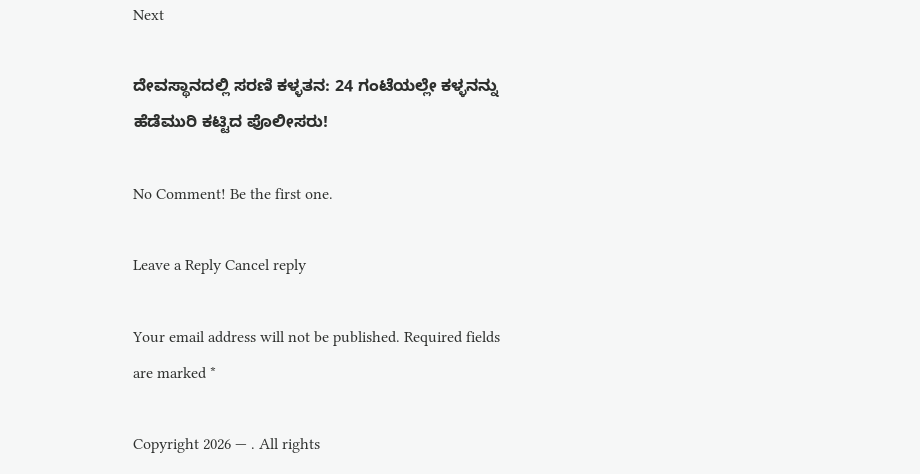Next

ದೇವಸ್ಥಾನದಲ್ಲಿ ಸರಣಿ ಕಳ್ಳತನ: 24 ಗಂಟೆಯಲ್ಲೇ ಕಳ್ಳನನ್ನು ಹೆಡೆಮುರಿ ಕಟ್ಟಿದ ಪೊಲೀಸರು!

No Comment! Be the first one.

Leave a Reply Cancel reply

Your email address will not be published. Required fields are marked *

Copyright 2026 — . All rights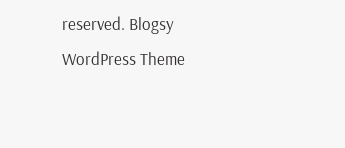reserved. Blogsy WordPress Theme